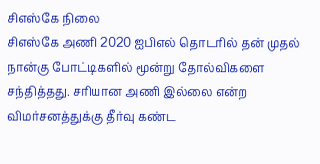சிஎஸ்கே நிலை
சிஎஸ்கே அணி 2020 ஐபிஎல் தொடரில் தன் முதல் நான்கு போட்டிகளில் மூன்று தோல்விகளை சந்தித்தது. சரியான அணி இல்லை என்ற விமர்சனத்துக்கு தீர்வு கண்ட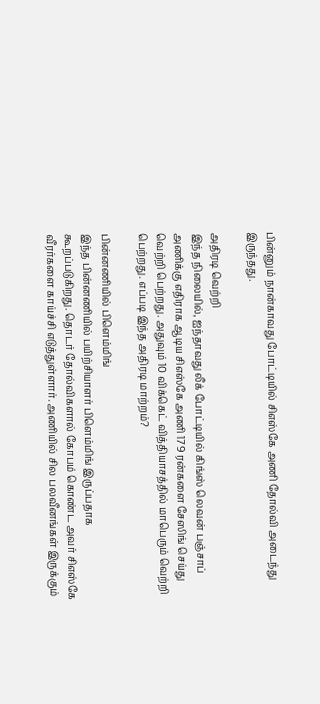பின்னும் நான்காவது போட்டியில் சிஎஸ்கே அணி தோல்வி அடைந்து இருந்தது.

அதிரடி வெற்றி
இந்த நிலையில், ஐந்தாவது லீக் போட்டியில் கிங்ஸ் லெவன் பஞ்சாப் அணிக்கு எதிராக ஆடிய சிஎஸ்கே அணி 179 ரன்களை சேஸிங் செய்து வெற்றி பெற்றது. அதுவும் 10 விக்கெட் வித்தியாசத்தில் மாபெரும் வெற்றி பெற்றது. எப்படி இந்த அதிரடி மாற்றம்?

பின்னணியில் பிளெம்மிங்
இந்த பின்னணியில் பயிற்சியாளர் பிளெம்மிங் இருப்பதாக கூறப்படுகிறது. தொடர் தோல்விகளால் கோபம் கொண்ட அவர் சிஎஸ்கே வீரர்களை காய்ச்சி எடுத்துள்ளார். அணியில் சில பலவீனங்கள் இருக்கும்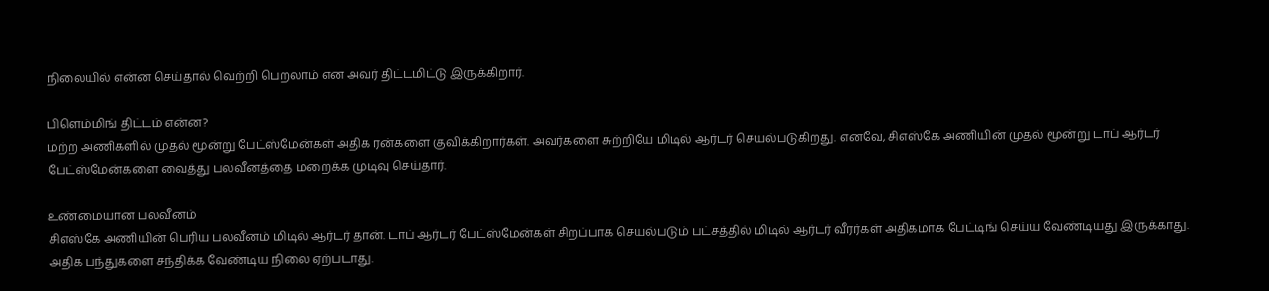நிலையில் என்ன செய்தால் வெற்றி பெறலாம் என அவர் திட்டமிட்டு இருக்கிறார்.

பிளெம்மிங் திட்டம் என்ன?
மற்ற அணிகளில் முதல் மூன்று பேட்ஸ்மேன்கள் அதிக ரன்களை குவிக்கிறார்கள். அவர்களை சுற்றியே மிடில் ஆர்டர் செயல்படுகிறது. எனவே, சிஎஸ்கே அணியின் முதல் மூன்று டாப் ஆர்டர் பேட்ஸ்மேன்களை வைத்து பலவீனத்தை மறைக்க முடிவு செய்தார்.

உண்மையான பலவீனம்
சிஎஸ்கே அணியின் பெரிய பலவீனம் மிடில் ஆர்டர் தான். டாப் ஆர்டர் பேட்ஸ்மேன்கள் சிறப்பாக செயல்படும் பட்சத்தில் மிடில் ஆர்டர் வீரர்கள் அதிகமாக பேட்டிங் செய்ய வேண்டியது இருக்காது. அதிக பந்துகளை சந்திக்க வேண்டிய நிலை ஏற்படாது.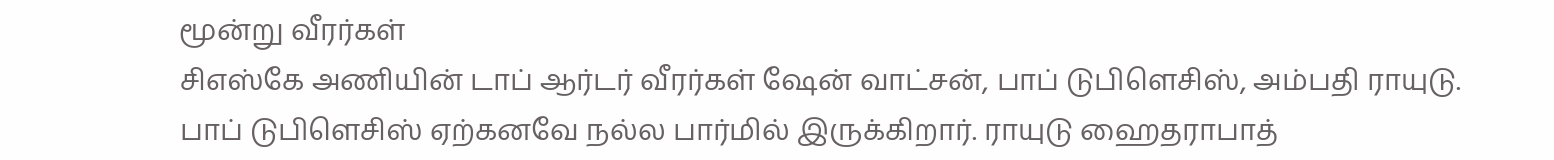மூன்று வீரர்கள்
சிஎஸ்கே அணியின் டாப் ஆர்டர் வீரர்கள் ஷேன் வாட்சன், பாப் டுபிளெசிஸ், அம்பதி ராயுடு. பாப் டுபிளெசிஸ் ஏற்கனவே நல்ல பார்மில் இருக்கிறார். ராயுடு ஹைதராபாத்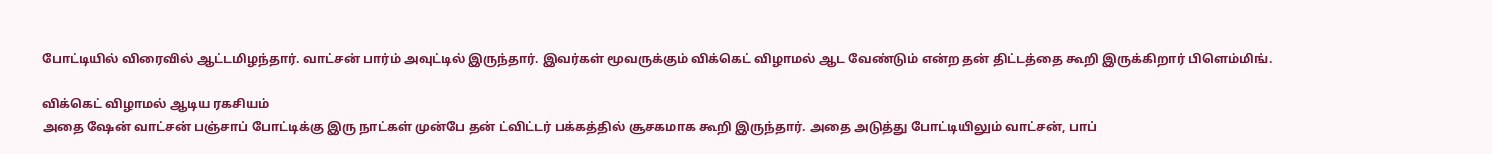போட்டியில் விரைவில் ஆட்டமிழந்தார். வாட்சன் பார்ம் அவுட்டில் இருந்தார். இவர்கள் மூவருக்கும் விக்கெட் விழாமல் ஆட வேண்டும் என்ற தன் திட்டத்தை கூறி இருக்கிறார் பிளெம்மிங்.

விக்கெட் விழாமல் ஆடிய ரகசியம்
அதை ஷேன் வாட்சன் பஞ்சாப் போட்டிக்கு இரு நாட்கள் முன்பே தன் ட்விட்டர் பக்கத்தில் சூசகமாக கூறி இருந்தார். அதை அடுத்து போட்டியிலும் வாட்சன், பாப்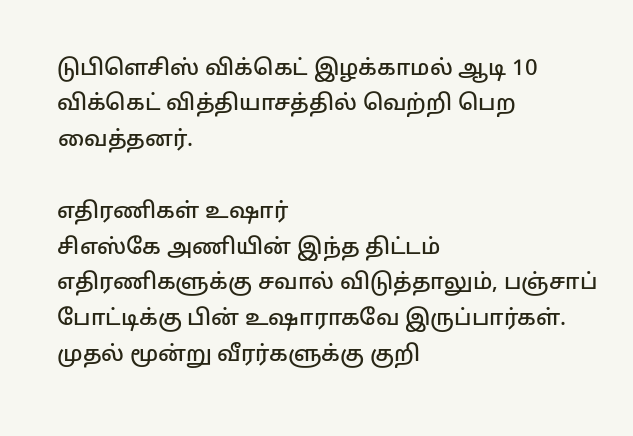டுபிளெசிஸ் விக்கெட் இழக்காமல் ஆடி 10 விக்கெட் வித்தியாசத்தில் வெற்றி பெற வைத்தனர்.

எதிரணிகள் உஷார்
சிஎஸ்கே அணியின் இந்த திட்டம் எதிரணிகளுக்கு சவால் விடுத்தாலும், பஞ்சாப் போட்டிக்கு பின் உஷாராகவே இருப்பார்கள். முதல் மூன்று வீரர்களுக்கு குறி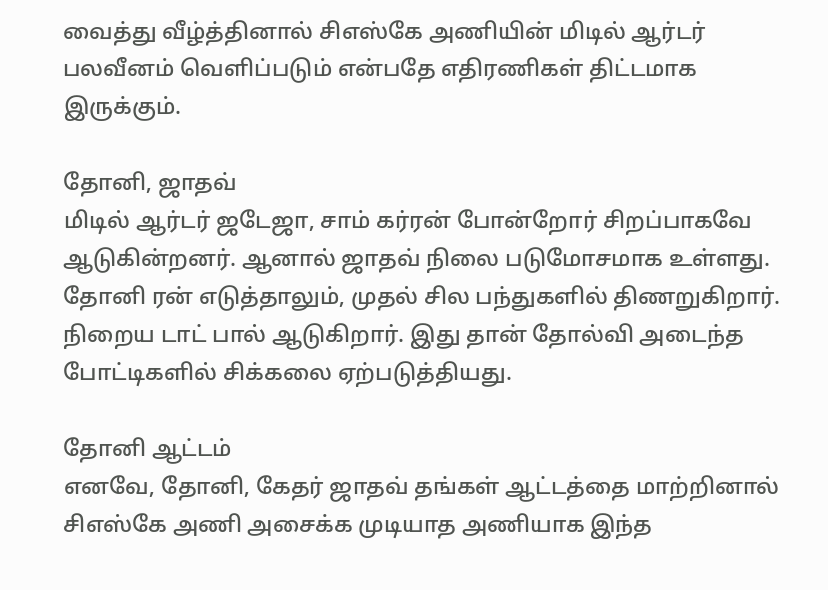வைத்து வீழ்த்தினால் சிஎஸ்கே அணியின் மிடில் ஆர்டர் பலவீனம் வெளிப்படும் என்பதே எதிரணிகள் திட்டமாக இருக்கும்.

தோனி, ஜாதவ்
மிடில் ஆர்டர் ஜடேஜா, சாம் கர்ரன் போன்றோர் சிறப்பாகவே ஆடுகின்றனர். ஆனால் ஜாதவ் நிலை படுமோசமாக உள்ளது. தோனி ரன் எடுத்தாலும், முதல் சில பந்துகளில் திணறுகிறார். நிறைய டாட் பால் ஆடுகிறார். இது தான் தோல்வி அடைந்த போட்டிகளில் சிக்கலை ஏற்படுத்தியது.

தோனி ஆட்டம்
எனவே, தோனி, கேதர் ஜாதவ் தங்கள் ஆட்டத்தை மாற்றினால் சிஎஸ்கே அணி அசைக்க முடியாத அணியாக இந்த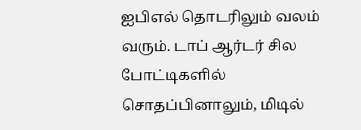ஐபிஎல் தொடரிலும் வலம் வரும். டாப் ஆர்டர் சில போட்டிகளில் சொதப்பினாலும், மிடில்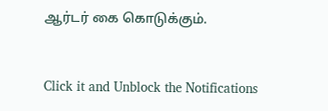ஆர்டர் கை கொடுக்கும்.


Click it and Unblock the Notifications